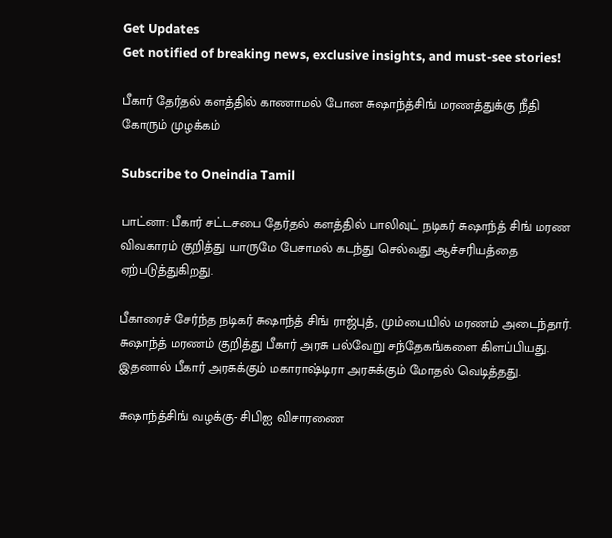Get Updates
Get notified of breaking news, exclusive insights, and must-see stories!

பீகார் தேர்தல் களத்தில் காணாமல் போன சுஷாந்த்சிங் மரணத்துக்கு நீதி கோரும் முழக்கம்

Subscribe to Oneindia Tamil

பாட்னா: பீகார் சட்டசபை தேர்தல் களத்தில் பாலிவுட் நடிகர் சுஷாந்த் சிங் மரண விவகாரம் குறித்து யாருமே பேசாமல் கடந்து செல்வது ஆச்சரியத்தை ஏற்படுத்துகிறது.

பீகாரைச் சேர்ந்த நடிகர் சுஷாந்த் சிங் ராஜ்புத், மும்பையில் மரணம் அடைந்தார். சுஷாந்த் மரணம் குறித்து பீகார் அரசு பல்வேறு சந்தேகங்களை கிளப்பியது. இதனால் பீகார் அரசுக்கும் மகாராஷ்டிரா அரசுக்கும் மோதல் வெடித்தது.

சுஷாந்த்சிங் வழக்கு- சிபிஐ விசாரணை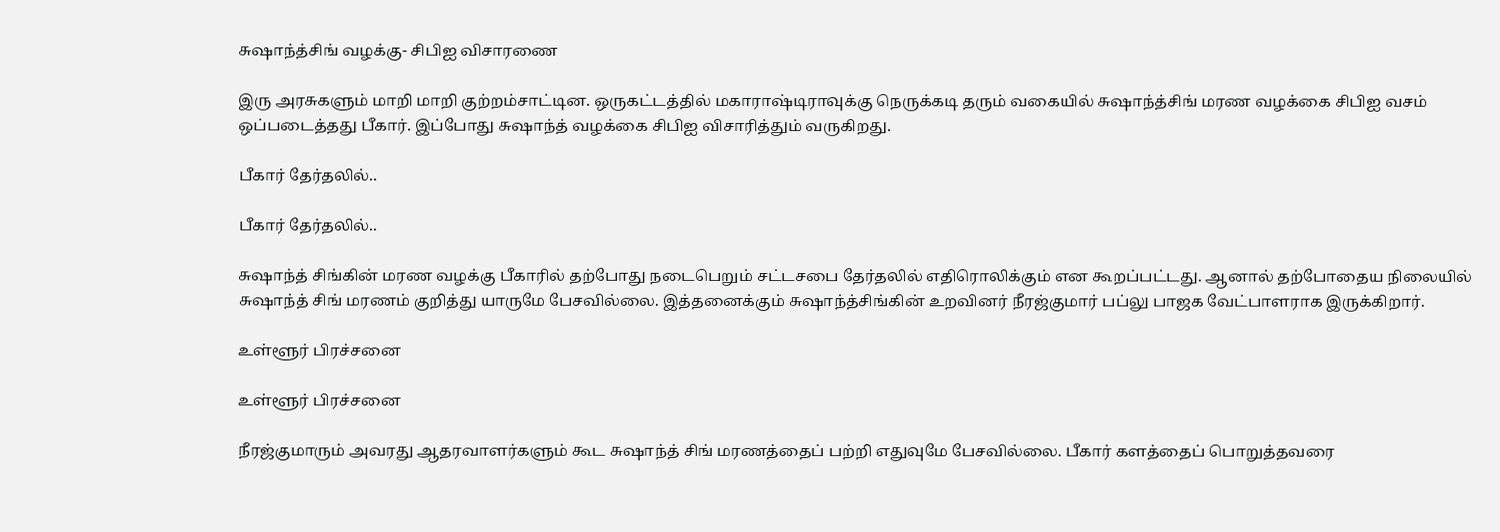சுஷாந்த்சிங் வழக்கு- சிபிஐ விசாரணை

இரு அரசுகளும் மாறி மாறி குற்றம்சாட்டின. ஒருகட்டத்தில் மகாராஷ்டிராவுக்கு நெருக்கடி தரும் வகையில் சுஷாந்த்சிங் மரண வழக்கை சிபிஐ வசம் ஒப்படைத்தது பீகார். இப்போது சுஷாந்த் வழக்கை சிபிஐ விசாரித்தும் வருகிறது.

பீகார் தேர்தலில்..

பீகார் தேர்தலில்..

சுஷாந்த் சிங்கின் மரண வழக்கு பீகாரில் தற்போது நடைபெறும் சட்டசபை தேர்தலில் எதிரொலிக்கும் என கூறப்பட்டது. ஆனால் தற்போதைய நிலையில் சுஷாந்த் சிங் மரணம் குறித்து யாருமே பேசவில்லை. இத்தனைக்கும் சுஷாந்த்சிங்கின் உறவினர் நீரஜ்குமார் பப்லு பாஜக வேட்பாளராக இருக்கிறார்.

உள்ளூர் பிரச்சனை

உள்ளூர் பிரச்சனை

நீரஜ்குமாரும் அவரது ஆதரவாளர்களும் கூட சுஷாந்த் சிங் மரணத்தைப் பற்றி எதுவுமே பேசவில்லை. பீகார் களத்தைப் பொறுத்தவரை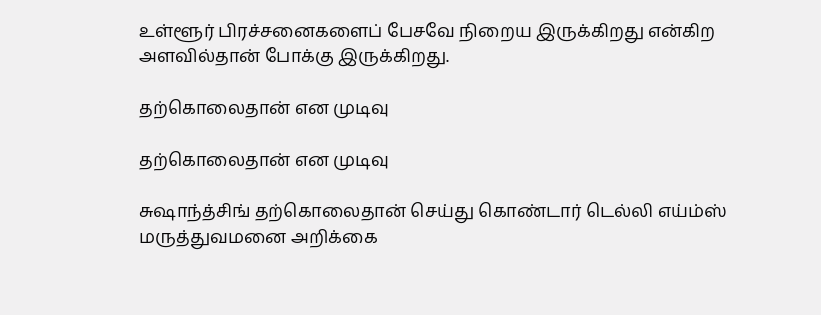உள்ளூர் பிரச்சனைகளைப் பேசவே நிறைய இருக்கிறது என்கிற அளவில்தான் போக்கு இருக்கிறது.

தற்கொலைதான் என முடிவு

தற்கொலைதான் என முடிவு

சுஷாந்த்சிங் தற்கொலைதான் செய்து கொண்டார் டெல்லி எய்ம்ஸ் மருத்துவமனை அறிக்கை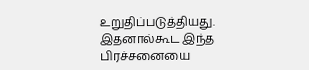உறுதிப்படுத்தியது. இதனால்கூட இந்த பிரச்சனையை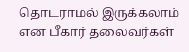தொடராமல் இருக்கலாம் என பீகார் தலைவர்கள்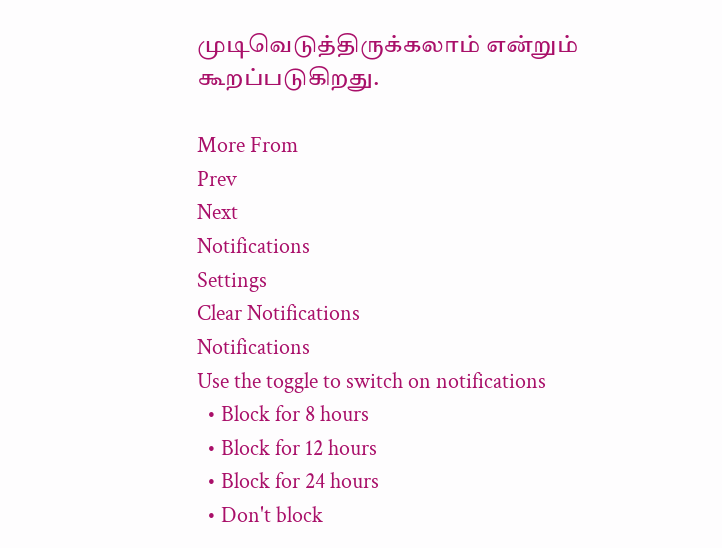முடிவெடுத்திருக்கலாம் என்றும் கூறப்படுகிறது.

More From
Prev
Next
Notifications
Settings
Clear Notifications
Notifications
Use the toggle to switch on notifications
  • Block for 8 hours
  • Block for 12 hours
  • Block for 24 hours
  • Don't block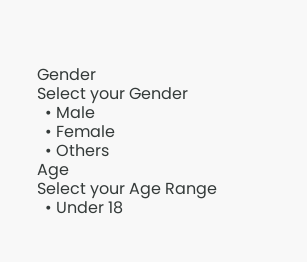Gender
Select your Gender
  • Male
  • Female
  • Others
Age
Select your Age Range
  • Under 18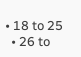• 18 to 25
  • 26 to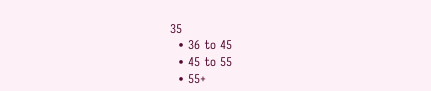35
  • 36 to 45
  • 45 to 55
  • 55+